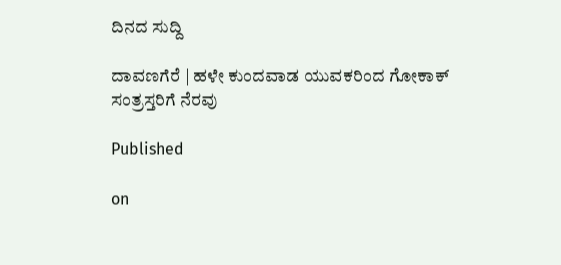ದಿನದ ಸುದ್ದಿ

ದಾವಣಗೆರೆ | ಹಳೇ ಕುಂದವಾಡ ಯುವಕರಿಂದ ಗೋಕಾಕ್ ಸಂತ್ರಸ್ತರಿಗೆ ನೆರವು

Published

on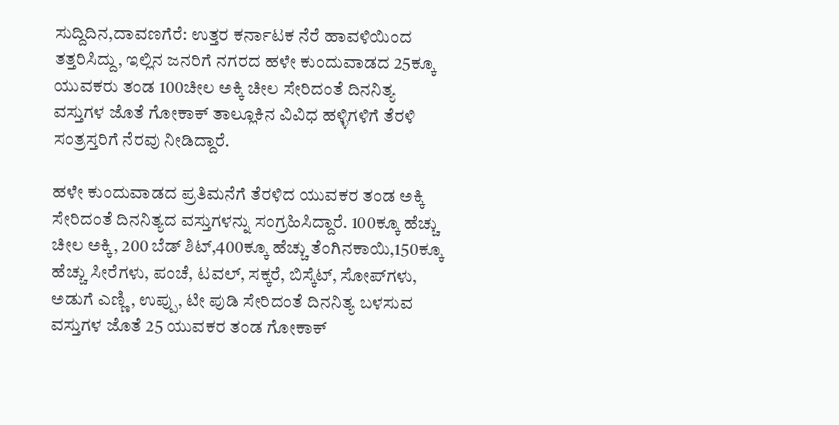ಸುದ್ದಿದಿನ,ದಾವಣಗೆರೆ: ಉತ್ತರ ಕರ್ನಾಟಕ ನೆರೆ ಹಾವಳಿಯಿಂದ ತತ್ತರಿಸಿದ್ದು, ಇಲ್ಲಿನ ಜನರಿಗೆ ನಗರದ ಹಳೇ ಕುಂದುವಾಡದ 25ಕ್ಕೂ ಯುವಕರು ತಂಡ 100ಚೀಲ ಅಕ್ಕಿ ಚೀಲ ಸೇರಿದಂತೆ ದಿನನಿತ್ಯ ವಸ್ತುಗಳ ಜೊತೆ ಗೋಕಾಕ್ ತಾಲ್ಲೂಕಿನ ವಿವಿಧ ಹಳ್ಳಿಗಳಿಗೆ ತೆರಳಿ ಸಂತ್ರಸ್ತರಿಗೆ ನೆರವು ನೀಡಿದ್ದಾರೆ.

ಹಳೇ ಕುಂದುವಾಡದ ಪ್ರತಿಮನೆಗೆ ತೆರಳಿದ ಯುವಕರ ತಂಡ ಅಕ್ಕಿ ಸೇರಿದಂತೆ ದಿನನಿತ್ಯದ ವಸ್ತುಗಳನ್ನು ಸಂಗ್ರಹಿಸಿದ್ದಾರೆ. 100ಕ್ಕೂ ಹೆಚ್ಚು ಚೀಲ ಅಕ್ಕಿ, 200 ಬೆಡ್ ಶಿಟ್,400ಕ್ಕೂ ಹೆಚ್ಚು ತೆಂಗಿನಕಾಯಿ,150ಕ್ಕೂ ಹೆಚ್ಚು ಸೀರೆಗಳು, ಪಂಚೆ, ಟವಲ್, ಸಕ್ಕರೆ, ಬಿಸ್ಕೆಟ್, ಸೋಪ್‌ಗಳು, ಅಡುಗೆ ಎಣ್ಣಿ, ಉಪ್ಪು, ಟೀ ಪುಡಿ ಸೇರಿದಂತೆ ದಿನನಿತ್ಯ ಬಳಸುವ ವಸ್ತುಗಳ ಜೊತೆ 25 ಯುವಕರ ತಂಡ ಗೋಕಾಕ್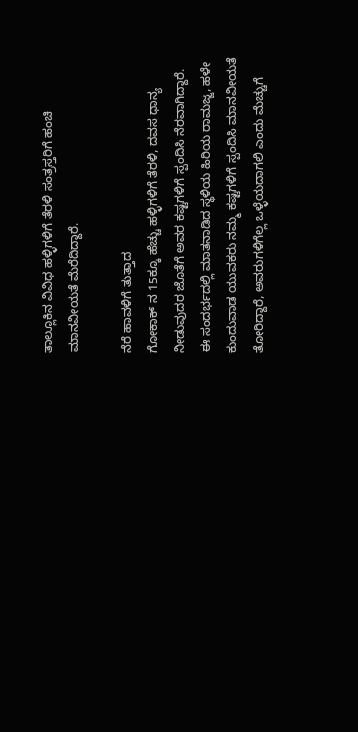ತಾಲ್ಲೂಕಿನ ವಿವಿಧ ಹಳ್ಳಿಗಳಿಗೆ ತೆರಳಿ ಸಂತ್ರಸ್ತರಿಗೆ ಹಂಚಿ ಮಾನವೀಯತೆ ಮೆರೆದಿದ್ದಾರೆ.

ನೆರೆ ಹಾವಳಿಗೆ ತುತ್ತಾದ
ಗೋಕಾಕ್ ನ 15ಕ್ಕೂ ಹೆಚ್ಚು ಹಳ್ಳಿಗಳಿಗೆ ತೆರಳಿ, ದವಸ ಧಾನ್ಯ ನೀಡುವುದರ ಜೊತೆಗೆ ಅವರ ಕಷ್ಟಗಳಿಗೆ ಸ್ಪಂದಿಸಿ ನೆರವಾಗಿದ್ದಾರೆ. ಈ ಸಂದರ್ಭದಲ್ಲಿ ಮಾತನಾಡಿದ ಸ್ಥಳಿಯ ಹಿರಿಯ ರಾಮಜ್ಜ, ಹಳೇ ಕುಂದುವಾಡ ಯುವಕರು ನಮ್ಮ ಕಷ್ಟಗಳಿಗೆ ಸ್ಪಂದಿಸಿ ಮಾನವೀಯತೆ ತೋರಿದ್ದಾರೆ, ಅವರುಗಳಿಗೆಲ್ಲ ಒಳ್ಳೆಯದಾಗಲಿ ಎಂದು ಮೆಚ್ಚುಗೆ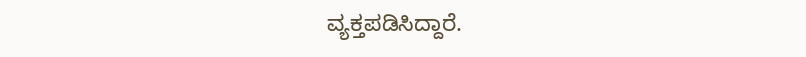ವ್ಯಕ್ತಪಡಿಸಿದ್ದಾರೆ.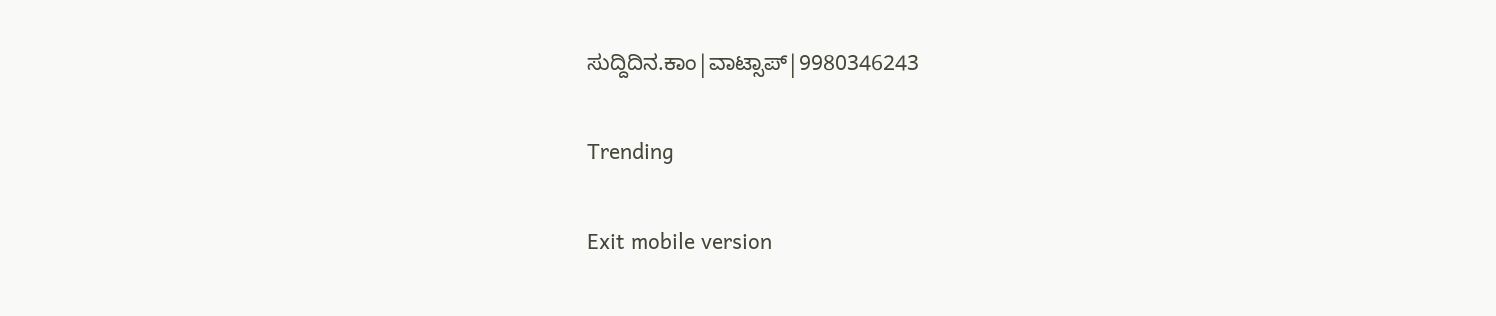ಸುದ್ದಿದಿನ.ಕಾಂ|ವಾಟ್ಸಾಪ್|9980346243

Trending

Exit mobile version